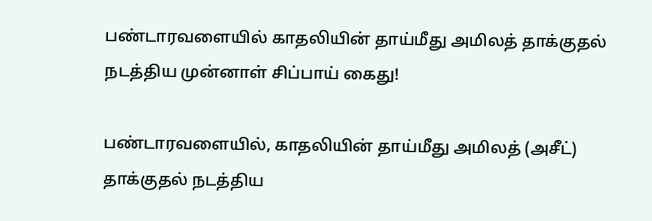பண்டாரவளையில் காதலியின் தாய்மீது அமிலத் தாக்குதல் நடத்திய முன்னாள் சிப்பாய் கைது!

பண்டாரவளையில், காதலியின் தாய்மீது அமிலத் (அசீட்) தாக்குதல் நடத்திய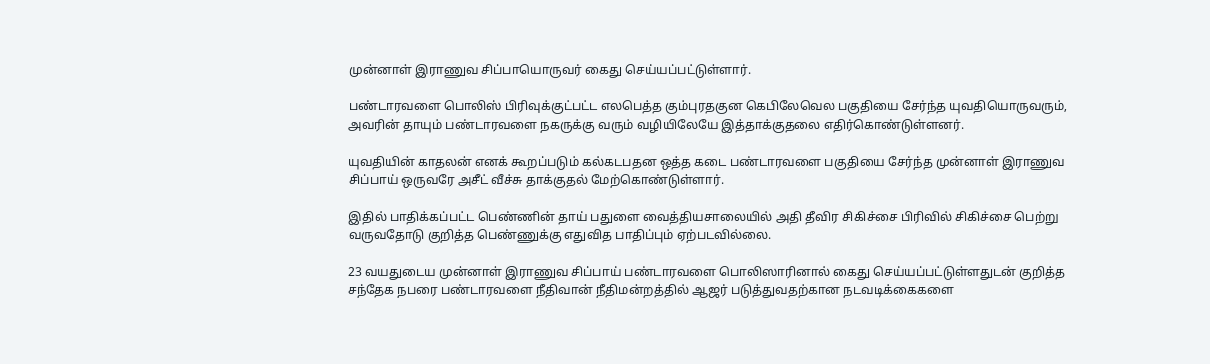முன்னாள் இராணுவ சிப்பாயொருவர் கைது செய்யப்பட்டுள்ளார்.

பண்டாரவளை பொலிஸ் பிரிவுக்குட்பட்ட எலபெத்த கும்புரதகுன கெபிலேவெல பகுதியை சேர்ந்த யுவதியொருவரும், அவரின் தாயும் பண்டாரவளை நகருக்கு வரும் வழியிலேயே இத்தாக்குதலை எதிர்கொண்டுள்ளனர்.

யுவதியின் காதலன் எனக் கூறப்படும் கல்கடபதன ஒத்த கடை பண்டாரவளை பகுதியை சேர்ந்த முன்னாள் இராணுவ சிப்பாய் ஒருவரே அசீட் வீச்சு தாக்குதல் மேற்கொண்டுள்ளார்.

இதில் பாதிக்கப்பட்ட பெண்ணின் தாய் பதுளை வைத்தியசாலையில் அதி தீவிர சிகிச்சை பிரிவில் சிகிச்சை பெற்று வருவதோடு குறித்த பெண்ணுக்கு எதுவித பாதிப்பும் ஏற்படவில்லை.

23 வயதுடைய முன்னாள் இராணுவ சிப்பாய் பண்டாரவளை பொலிஸாரினால் கைது செய்யப்பட்டுள்ளதுடன் குறித்த சந்தேக நபரை பண்டாரவளை நீதிவான் நீதிமன்றத்தில் ஆஜர் படுத்துவதற்கான நடவடிக்கைகளை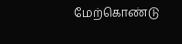மேற்கொண்டு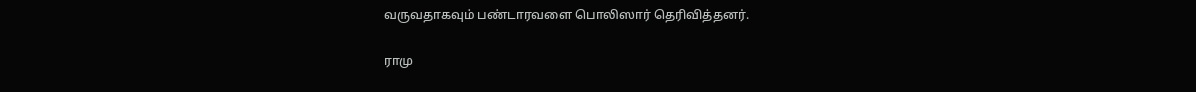வருவதாகவும் பண்டாரவளை பொலிஸார் தெரிவித்தனர்.

ராமு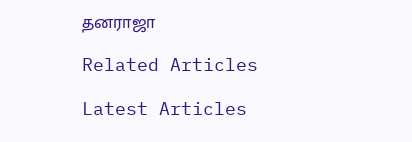தனராஜா

Related Articles

Latest Articles